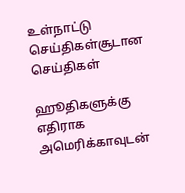உள்நாட்டு செய்திகள்சூடான செய்திகள்

ஹூதிகளுக்கு எதிராக அமெரிக்காவுடன்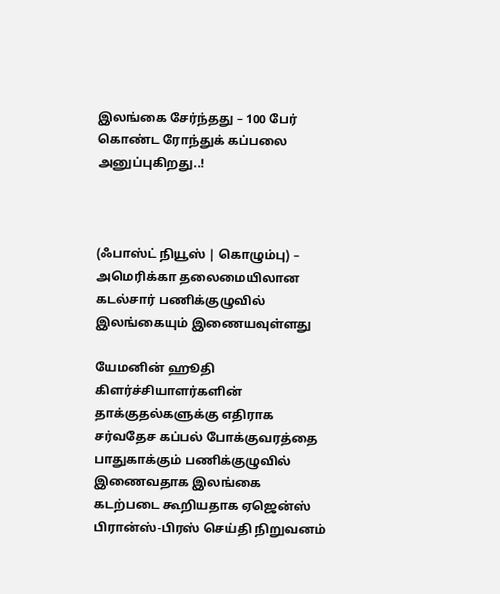இலங்கை சேர்ந்தது – 100 பேர் கொண்ட ரோந்துக் கப்பலை அனுப்புகிறது..!



(ஃபாஸ்ட் நியூஸ் | கொழும்பு) – அமெரிக்கா தலைமையிலான கடல்சார் பணிக்குழுவில் இலங்கையும் இணையவுள்ளது

யேமனின் ஹூதி கிளர்ச்சியாளர்களின் தாக்குதல்களுக்கு எதிராக சர்வதேச கப்பல் போக்குவரத்தை பாதுகாக்கும் பணிக்குழுவில் இணைவதாக இலங்கை கடற்படை கூறியதாக ஏஜென்ஸ் பிரான்ஸ்-பிரஸ் செய்தி நிறுவனம்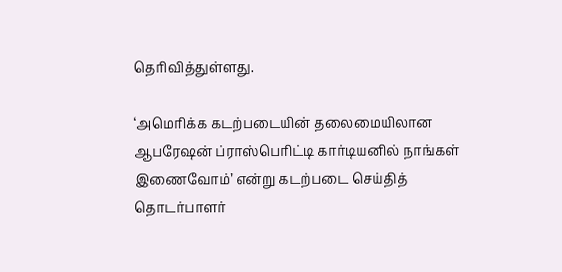தெரிவித்துள்ளது.

‘அமெரிக்க கடற்படையின் தலைமையிலான ஆபரேஷன் ப்ராஸ்பெரிட்டி கார்டியனில் நாங்கள் இணைவோம்’ என்று கடற்படை செய்தித் தொடர்பாளர்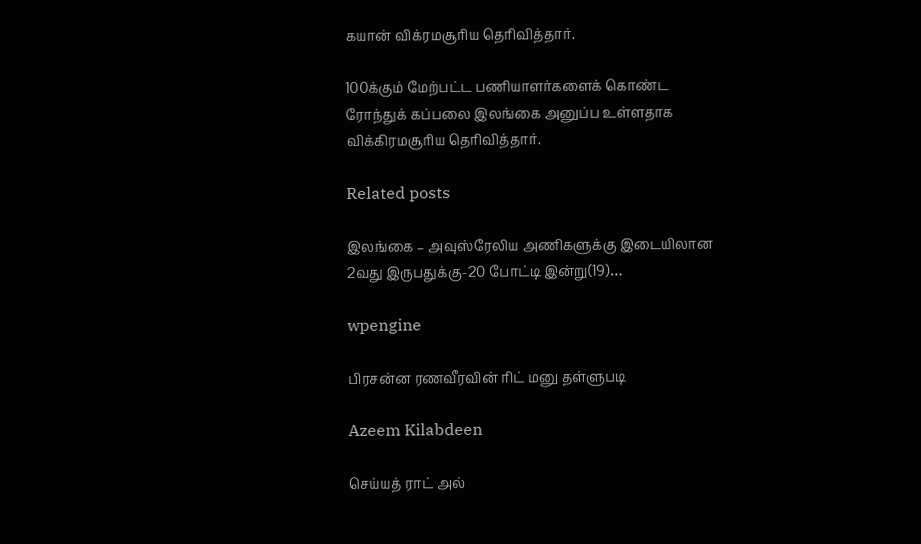கயான் விக்ரமசூரிய தெரிவித்தார்.

100க்கும் மேற்பட்ட பணியாளர்களைக் கொண்ட ரோந்துக் கப்பலை இலங்கை அனுப்ப உள்ளதாக விக்கிரமசூரிய தெரிவித்தார்.

Related posts

இலங்கை – அவுஸ்ரேலிய அணிகளுக்கு இடையிலான 2வது இருபதுக்கு-20 போட்டி இன்று(19)…

wpengine

பிரசன்ன ரணவீரவின் ரிட் மனு தள்ளுபடி

Azeem Kilabdeen

செய்யத் ராட் அல்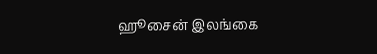ஹூசைன் இலங்கை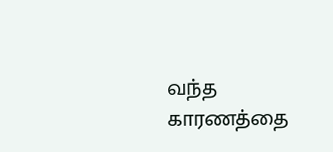வந்த காரணத்தை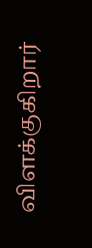விளக்குகிறார்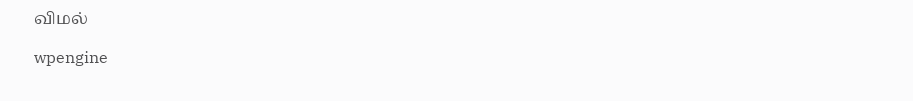விமல்

wpengine